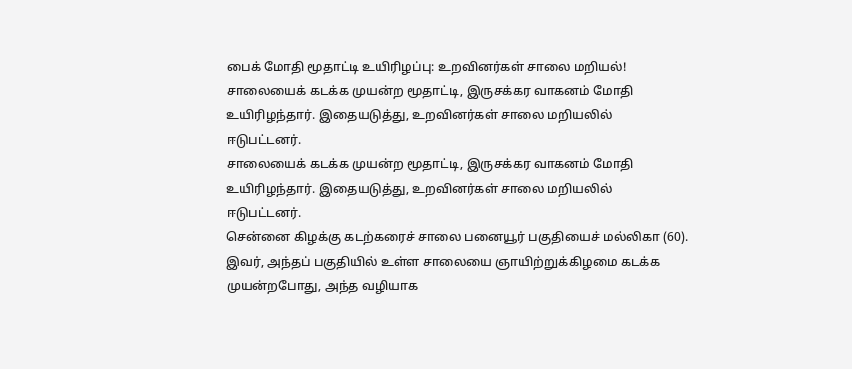பைக் மோதி மூதாட்டி உயிரிழப்பு: உறவினர்கள் சாலை மறியல்!
சாலையைக் கடக்க முயன்ற மூதாட்டி, இருசக்கர வாகனம் மோதி உயிரிழந்தார். இதையடுத்து, உறவினர்கள் சாலை மறியலில் ஈடுபட்டனர்.
சாலையைக் கடக்க முயன்ற மூதாட்டி, இருசக்கர வாகனம் மோதி உயிரிழந்தார். இதையடுத்து, உறவினர்கள் சாலை மறியலில் ஈடுபட்டனர்.
சென்னை கிழக்கு கடற்கரைச் சாலை பனையூர் பகுதியைச் மல்லிகா (60). இவர், அந்தப் பகுதியில் உள்ள சாலையை ஞாயிற்றுக்கிழமை கடக்க முயன்றபோது, அந்த வழியாக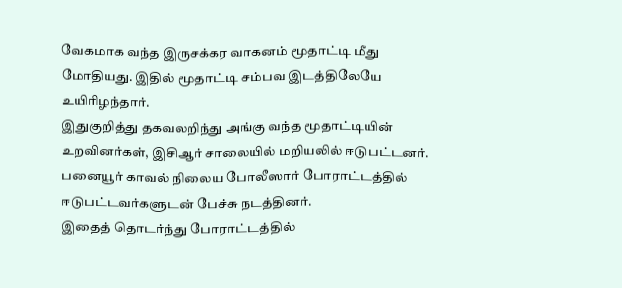வேகமாக வந்த இருசக்கர வாகனம் மூதாட்டி மீது மோதியது. இதில் மூதாட்டி சம்பவ இடத்திலேயே உயிரிழந்தார்.
இதுகுறித்து தகவலறிந்து அங்கு வந்த மூதாட்டியின் உறவினர்கள், இசிஆர் சாலையில் மறியலில் ஈடுபட்டனர். பனையூர் காவல் நிலைய போலீஸார் போராட்டத்தில் ஈடுபட்டவர்களுடன் பேச்சு நடத்தினர்.
இதைத் தொடர்ந்து போராட்டத்தில்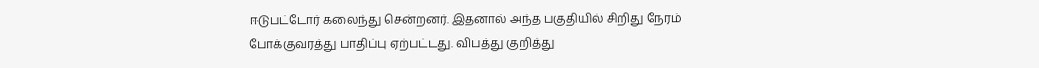ஈடுபட்டோர் கலைந்து சென்றனர். இதனால் அந்த பகுதியில் சிறிது நேரம் போக்குவரத்து பாதிப்பு ஏற்பட்டது. விபத்து குறித்து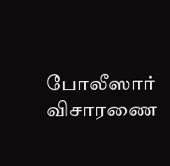போலீஸார் விசாரணை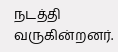நடத்தி வருகின்றனர்.